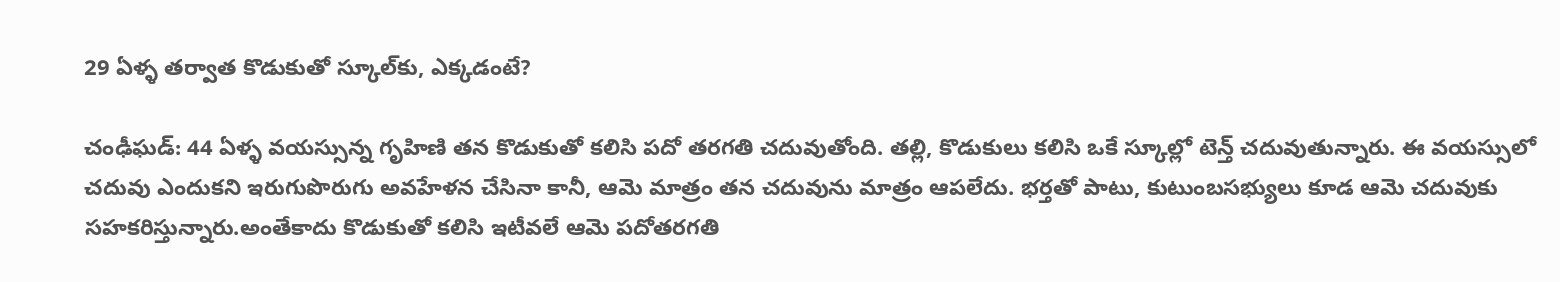29 ఏళ్ళ తర్వాత కొడుకుతో స్కూల్‌కు, ఎక్కడంటే?

చంఢీఘడ్: 44 ఏళ్ళ వయస్సున్న గృహిణి తన కొడుకుతో కలిసి పదో తరగతి చదువుతోంది. తల్లి, కొడుకులు కలిసి ఒకే స్కూల్లో టెన్త్ చదువుతున్నారు. ఈ వయస్సులో చదువు ఎందుకని ఇరుగుపొరుగు అవహేళన చేసినా కానీ, ఆమె మాత్రం తన చదువును మాత్రం ఆపలేదు. భర్తతో పాటు, కుటుంబసభ్యులు కూడ ఆమె చదువుకు సహకరిస్తున్నారు.అంతేకాదు కొడుకుతో కలిసి ఇటీవలే ఆమె పదోతరగతి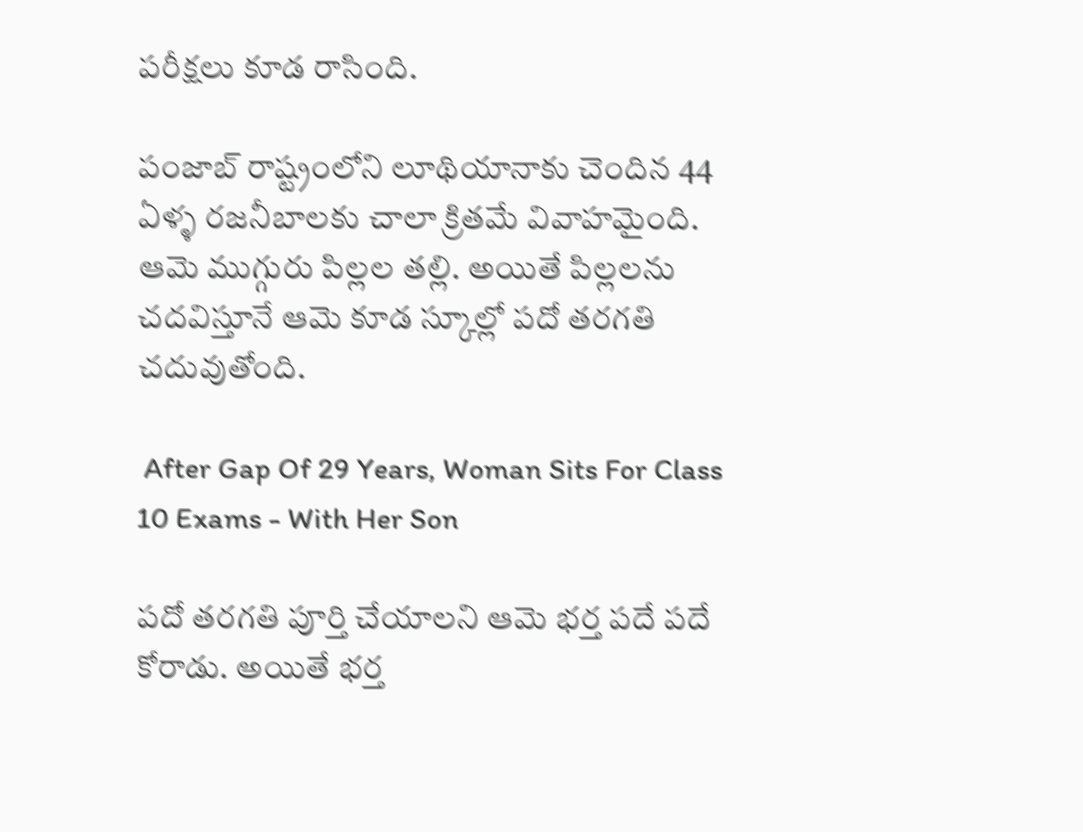పరీక్షలు కూడ రాసింది.

పంజాబ్ రాష్ట్రంలోని లూథియానాకు చెందిన 44 ఏళ్ళ రజనీబాలకు చాలా క్రితమే వివాహమైంది. ఆమె ముగ్గురు పిల్లల తల్లి. అయితే పిల్లలను చదవిస్తూనే ఆమె కూడ స్కూల్లో పదో తరగతి చదువుతోంది.

 After Gap Of 29 Years, Woman Sits For Class 10 Exams - With Her Son

పదో తరగతి పూర్తి చేయాలని ఆమె భర్త పదే పదే కోరాడు. అయితే భర్త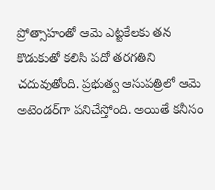ప్రోత్సాహంతో ఆమె ఎట్టకేలకు తన కొడుకుతో కలిసి పదో తరగతిని చదువుతోంది. ప్రభుత్వ ఆసుపత్రిలో ఆమె అటెండర్‌గా పనిచేస్తోంది. అయితే కనీసం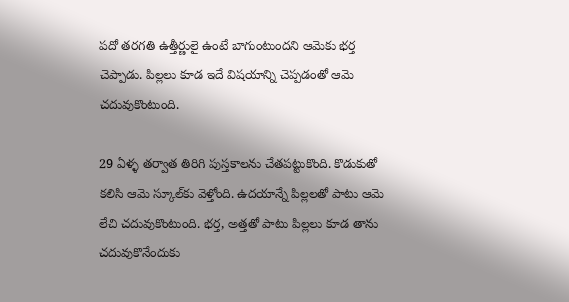పదో తరగతి ఉత్తీర్ణులై ఉంటే బాగుంటుందని ఆమెకు భర్త చెప్పాడు. పిల్లలు కూడ ఇదే విషయాన్ని చెప్పడంతో ఆమె చదువుకొంటుంది.

29 ఏళ్ళ తర్వాత తిరిగి పుస్తకాలను చేతపట్టుకొంది. కొడుకుతో కలిసి ఆమె స్కూల్‌కు వెళ్తోంది. ఉదయాన్నే పిల్లలతో పాటు ఆమె లేచి చదువుకొంటుంది. భర్త, అత్తతో పాటు పిల్లలు కూడ తాను చదువుకొనేందుకు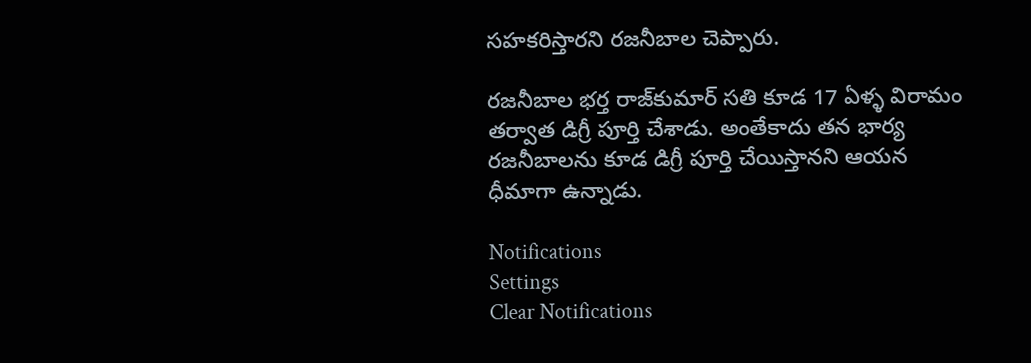సహకరిస్తారని రజనీబాల చెప్పారు.

రజనీబాల భర్త రాజ్‌కుమార్ సతి కూడ 17 ఏళ్ళ విరామం తర్వాత డిగ్రీ పూర్తి చేశాడు. అంతేకాదు తన భార్య రజనీబాలను కూడ డిగ్రీ పూర్తి చేయిస్తానని ఆయన ధీమాగా ఉన్నాడు.

Notifications
Settings
Clear Notifications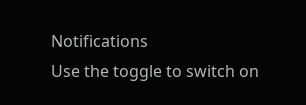Notifications
Use the toggle to switch on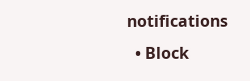notifications
  • Block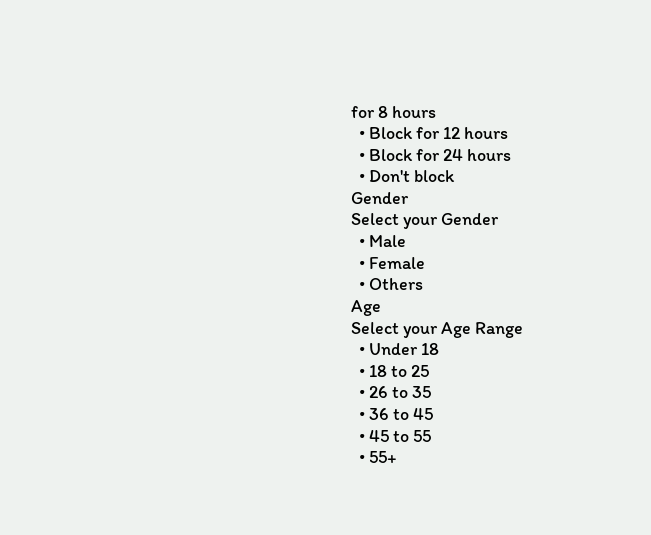for 8 hours
  • Block for 12 hours
  • Block for 24 hours
  • Don't block
Gender
Select your Gender
  • Male
  • Female
  • Others
Age
Select your Age Range
  • Under 18
  • 18 to 25
  • 26 to 35
  • 36 to 45
  • 45 to 55
  • 55+